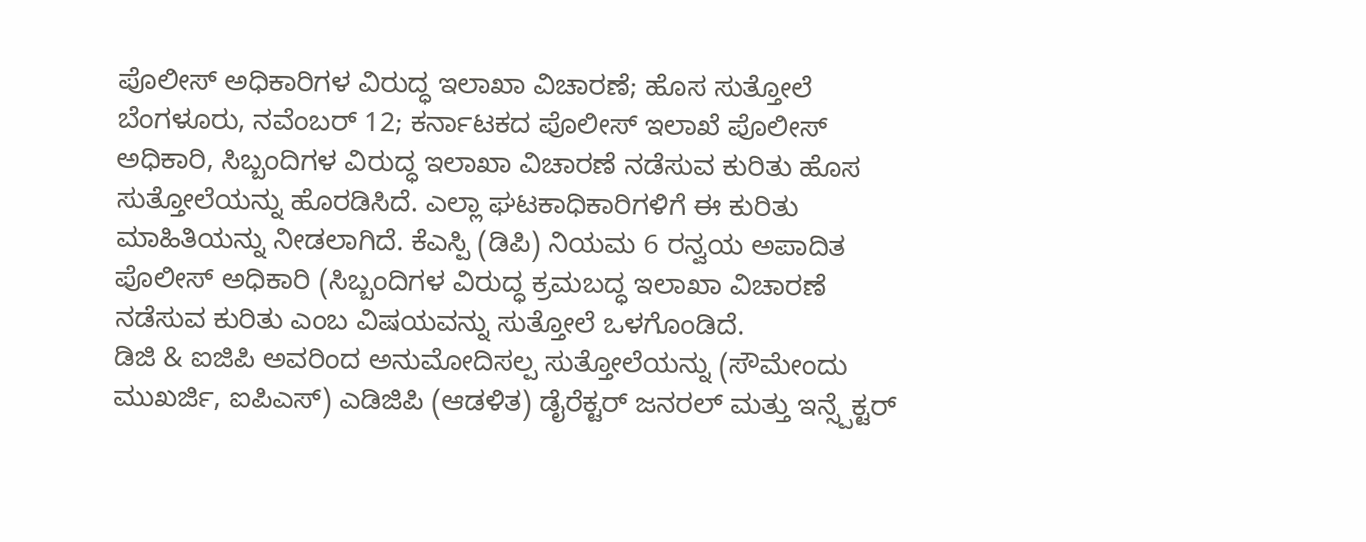ಪೊಲೀಸ್ ಅಧಿಕಾರಿಗಳ ವಿರುದ್ಧ ಇಲಾಖಾ ವಿಚಾರಣೆ; ಹೊಸ ಸುತ್ತೋಲೆ
ಬೆಂಗಳೂರು, ನವೆಂಬರ್ 12; ಕರ್ನಾಟಕದ ಪೊಲೀಸ್ ಇಲಾಖೆ ಪೊಲೀಸ್ ಅಧಿಕಾರಿ, ಸಿಬ್ಬಂದಿಗಳ ವಿರುದ್ಧ ಇಲಾಖಾ ವಿಚಾರಣೆ ನಡೆಸುವ ಕುರಿತು ಹೊಸ ಸುತ್ತೋಲೆಯನ್ನು ಹೊರಡಿಸಿದೆ. ಎಲ್ಲಾ ಘಟಕಾಧಿಕಾರಿಗಳಿಗೆ ಈ ಕುರಿತು ಮಾಹಿತಿಯನ್ನು ನೀಡಲಾಗಿದೆ. ಕೆಎಸ್ಪಿ (ಡಿಪಿ) ನಿಯಮ 6 ರನ್ವಯ ಅಪಾದಿತ ಪೊಲೀಸ್ ಅಧಿಕಾರಿ (ಸಿಬ್ಬಂದಿಗಳ ವಿರುದ್ಧ ಕ್ರಮಬದ್ಧ ಇಲಾಖಾ ವಿಚಾರಣೆ ನಡೆಸುವ ಕುರಿತು ಎಂಬ ವಿಷಯವನ್ನು ಸುತ್ತೋಲೆ ಒಳಗೊಂಡಿದೆ.
ಡಿಜಿ & ಐಜಿಪಿ ಅವರಿಂದ ಅನುಮೋದಿಸಲ್ಪ ಸುತ್ತೋಲೆಯನ್ನು (ಸೌಮೇಂದು ಮುಖರ್ಜಿ, ಐಪಿಎಸ್) ಎಡಿಜಿಪಿ (ಆಡಳಿತ) ಡೈರೆಕ್ಟರ್ ಜನರಲ್ ಮತ್ತು ಇನ್ಸ್ಪೆಕ್ಟರ್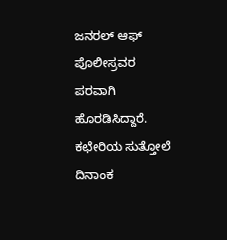ಜನರಲ್ ಆಫ್ ಪೊಲೀಸ್ರವರ ಪರವಾಗಿ ಹೊರಡಿಸಿದ್ದಾರೆ. ಕಛೇರಿಯ ಸುತ್ತೋಲೆ ದಿನಾಂಕ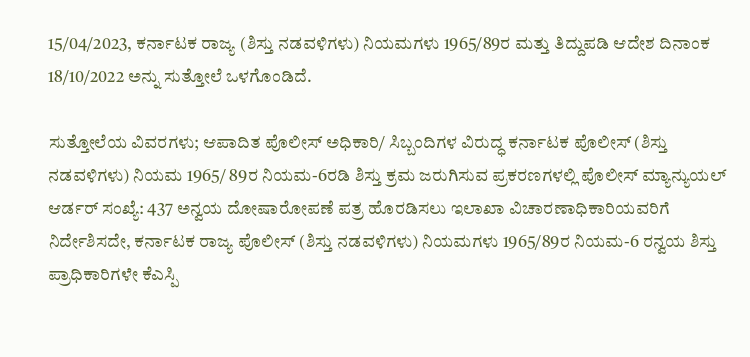15/04/2023, ಕರ್ನಾಟಕ ರಾಜ್ಯ (ಶಿಸ್ತು ನಡವಳಿಗಳು) ನಿಯಮಗಳು 1965/89ರ ಮತ್ತು ತಿದ್ದುಪಡಿ ಆದೇಶ ದಿನಾಂಕ 18/10/2022 ಅನ್ನು ಸುತ್ತೋಲೆ ಒಳಗೊಂಡಿದೆ.

ಸುತ್ತೋಲೆಯ ವಿವರಗಳು; ಆಪಾದಿತ ಪೊಲೀಸ್ ಅಧಿಕಾರಿ/ ಸಿಬ್ಬಂದಿಗಳ ವಿರುದ್ಧ ಕರ್ನಾಟಕ ಪೊಲೀಸ್ (ಶಿಸ್ತು ನಡವಳಿಗಳು) ನಿಯಮ 1965/ 89ರ ನಿಯಮ-6ರಡಿ ಶಿಸ್ತು ಕ್ರಮ ಜರುಗಿಸುವ ಪ್ರಕರಣಗಳಲ್ಲಿ ಪೊಲೀಸ್ ಮ್ಯಾನ್ಯುಯಲ್ ಆರ್ಡರ್ ಸಂಖ್ಯೆ: 437 ಅನ್ವಯ ದೋಷಾರೋಪಣೆ ಪತ್ರ ಹೊರಡಿಸಲು ಇಲಾಖಾ ವಿಚಾರಣಾಧಿಕಾರಿಯವರಿಗೆ ನಿರ್ದೇಶಿಸದೇ, ಕರ್ನಾಟಕ ರಾಜ್ಯ ಪೊಲೀಸ್ (ಶಿಸ್ತು ನಡವಳಿಗಳು) ನಿಯಮಗಳು 1965/89ರ ನಿಯಮ-6 ರನ್ವಯ ಶಿಸ್ತು ಪ್ರಾಧಿಕಾರಿಗಳೇ ಕೆಎಸ್ಪಿ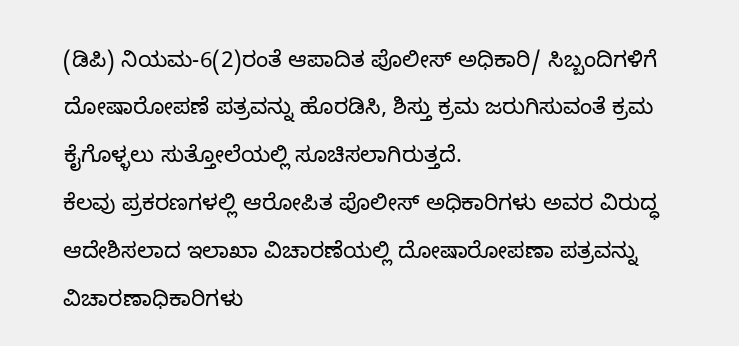(ಡಿಪಿ) ನಿಯಮ-6(2)ರಂತೆ ಆಪಾದಿತ ಪೊಲೀಸ್ ಅಧಿಕಾರಿ/ ಸಿಬ್ಬಂದಿಗಳಿಗೆ ದೋಷಾರೋಪಣೆ ಪತ್ರವನ್ನು ಹೊರಡಿಸಿ, ಶಿಸ್ತು ಕ್ರಮ ಜರುಗಿಸುವಂತೆ ಕ್ರಮ ಕೈಗೊಳ್ಳಲು ಸುತ್ತೋಲೆಯಲ್ಲಿ ಸೂಚಿಸಲಾಗಿರುತ್ತದೆ.
ಕೆಲವು ಪ್ರಕರಣಗಳಲ್ಲಿ ಆರೋಪಿತ ಪೊಲೀಸ್ ಅಧಿಕಾರಿಗಳು ಅವರ ವಿರುದ್ಧ ಆದೇಶಿಸಲಾದ ಇಲಾಖಾ ವಿಚಾರಣೆಯಲ್ಲಿ ದೋಷಾರೋಪಣಾ ಪತ್ರವನ್ನು ವಿಚಾರಣಾಧಿಕಾರಿಗಳು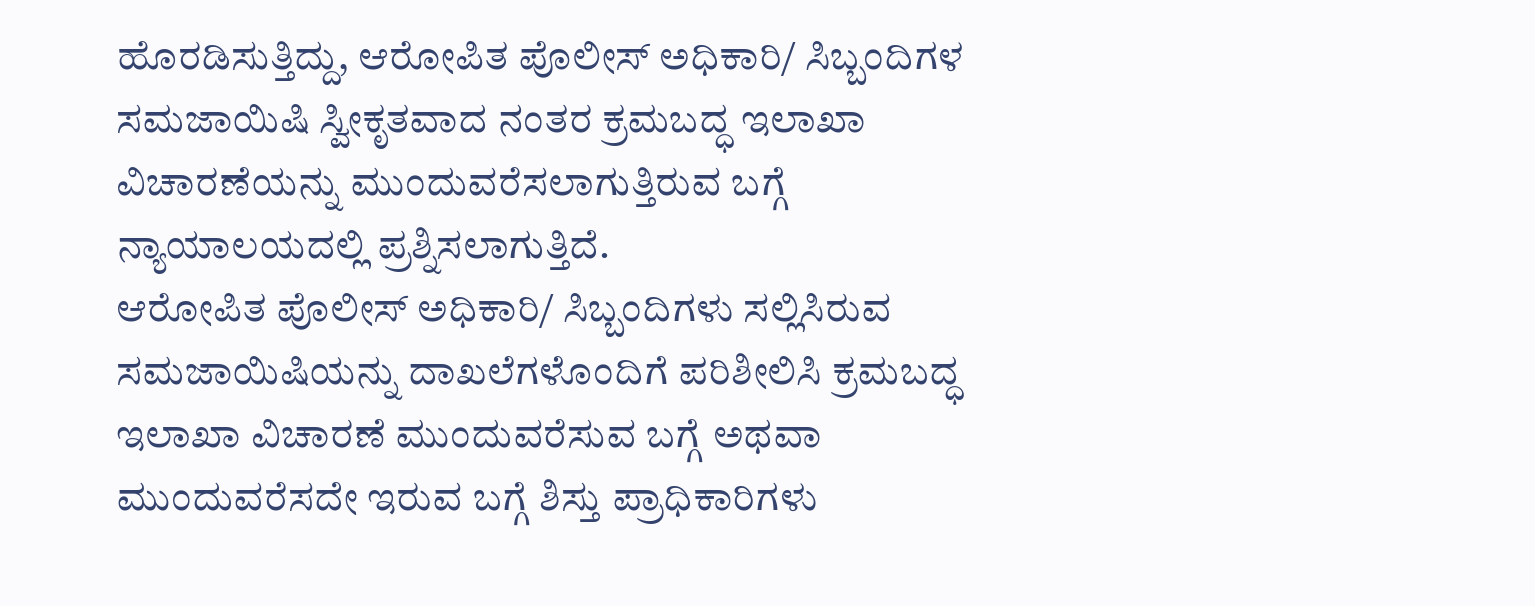ಹೊರಡಿಸುತ್ತಿದ್ದು, ಆರೋಪಿತ ಪೊಲೀಸ್ ಅಧಿಕಾರಿ/ ಸಿಬ್ಬಂದಿಗಳ ಸಮಜಾಯಿಷಿ ಸ್ವೀಕೃತವಾದ ನಂತರ ಕ್ರಮಬದ್ಧ ಇಲಾಖಾ ವಿಚಾರಣೆಯನ್ನು ಮುಂದುವರೆಸಲಾಗುತ್ತಿರುವ ಬಗ್ಗೆ ನ್ಯಾಯಾಲಯದಲ್ಲಿ ಪ್ರಶ್ನಿಸಲಾಗುತ್ತಿದೆ.
ಆರೋಪಿತ ಪೊಲೀಸ್ ಅಧಿಕಾರಿ/ ಸಿಬ್ಬಂದಿಗಳು ಸಲ್ಲಿಸಿರುವ ಸಮಜಾಯಿಷಿಯನ್ನು ದಾಖಲೆಗಳೊಂದಿಗೆ ಪರಿಶೀಲಿಸಿ ಕ್ರಮಬದ್ಧ ಇಲಾಖಾ ವಿಚಾರಣೆ ಮುಂದುವರೆಸುವ ಬಗ್ಗೆ ಅಥವಾ ಮುಂದುವರೆಸದೇ ಇರುವ ಬಗ್ಗೆ ಶಿಸ್ತು ಪ್ರಾಧಿಕಾರಿಗಳು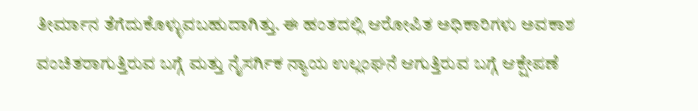ತೀರ್ಮಾನ ತೆಗೆದುಕೊಳ್ಳುವಬಹುದಾಗಿತ್ತು. ಈ ಹಂತದಲ್ಲಿ ಆರೋಪಿತ ಅಧಿಕಾರಿಗಳು ಅವಕಾಶ ವಂಚಿತರಾಗುತ್ತಿರುವ ಬಗ್ಗೆ ಮತ್ತು ನೈಸರ್ಗಿಕ ನ್ಯಾಯ ಉಲ್ಲಂಘನೆ ಆಗುತ್ತಿರುವ ಬಗ್ಗೆ ಆಕ್ಷೇಪಣೆ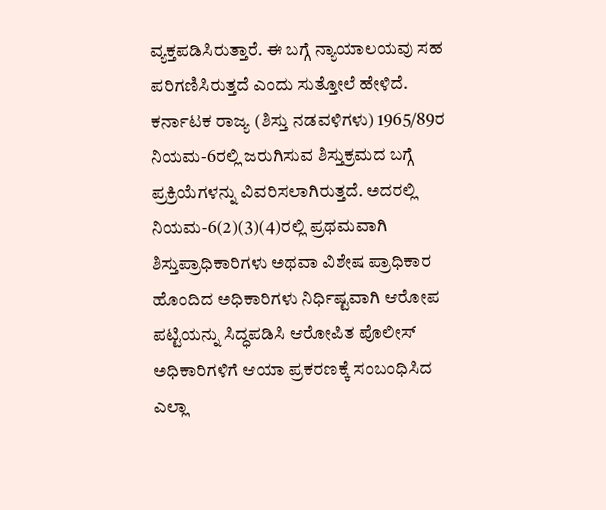ವ್ಯಕ್ತಪಡಿಸಿರುತ್ತಾರೆ. ಈ ಬಗ್ಗೆ ನ್ಯಾಯಾಲಯವು ಸಹ ಪರಿಗಣಿಸಿರುತ್ತದೆ ಎಂದು ಸುತ್ತೋಲೆ ಹೇಳಿದೆ.
ಕರ್ನಾಟಕ ರಾಜ್ಯ (ಶಿಸ್ತು ನಡವಳಿಗಳು) 1965/89ರ ನಿಯಮ-6ರಲ್ಲಿ ಜರುಗಿಸುವ ಶಿಸ್ತುಕ್ರಮದ ಬಗ್ಗೆ ಪ್ರಕ್ರಿಯೆಗಳನ್ನು ವಿವರಿಸಲಾಗಿರುತ್ತದೆ. ಅದರಲ್ಲಿ ನಿಯಮ-6(2)(3)(4)ರಲ್ಲಿ ಪ್ರಥಮವಾಗಿ ಶಿಸ್ತುಪ್ರಾಧಿಕಾರಿಗಳು ಅಥವಾ ವಿಶೇಷ ಪ್ರಾಧಿಕಾರ ಹೊಂದಿದ ಅಧಿಕಾರಿಗಳು ನಿರ್ಧಿಷ್ಟವಾಗಿ ಆರೋಪ ಪಟ್ಟಿಯನ್ನು ಸಿದ್ಧಪಡಿಸಿ ಆರೋಪಿತ ಪೊಲೀಸ್ ಅಧಿಕಾರಿಗಳಿಗೆ ಆಯಾ ಪ್ರಕರಣಕ್ಕೆ ಸಂಬಂಧಿಸಿದ ಎಲ್ಲಾ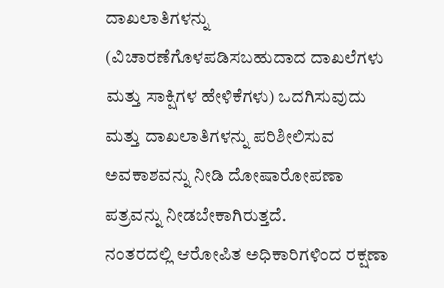ದಾಖಲಾತಿಗಳನ್ನು (ವಿಚಾರಣೆಗೊಳಪಡಿಸಬಹುದಾದ ದಾಖಲೆಗಳು ಮತ್ತು ಸಾಕ್ಷಿಗಳ ಹೇಳಿಕೆಗಳು) ಒದಗಿಸುವುದು ಮತ್ತು ದಾಖಲಾತಿಗಳನ್ನು ಪರಿಶೀಲಿಸುವ ಅವಕಾಶವನ್ನು ನೀಡಿ ದೋಷಾರೋಪಣಾ ಪತ್ರವನ್ನು ನೀಡಬೇಕಾಗಿರುತ್ತದೆ.
ನಂತರದಲ್ಲಿ ಆರೋಪಿತ ಅಧಿಕಾರಿಗಳಿಂದ ರಕ್ಷಣಾ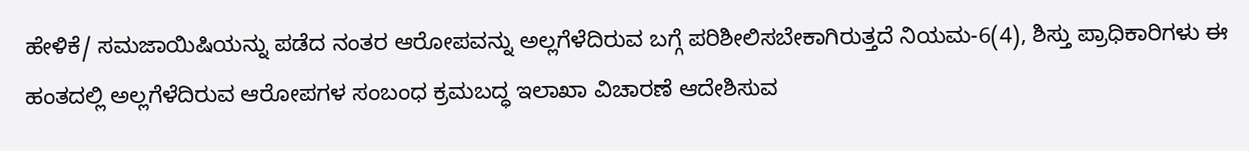ಹೇಳಿಕೆ/ ಸಮಜಾಯಿಷಿಯನ್ನು ಪಡೆದ ನಂತರ ಆರೋಪವನ್ನು ಅಲ್ಲಗೆಳೆದಿರುವ ಬಗ್ಗೆ ಪರಿಶೀಲಿಸಬೇಕಾಗಿರುತ್ತದೆ ನಿಯಮ-6(4), ಶಿಸ್ತು ಪ್ರಾಧಿಕಾರಿಗಳು ಈ ಹಂತದಲ್ಲಿ ಅಲ್ಲಗೆಳೆದಿರುವ ಆರೋಪಗಳ ಸಂಬಂಧ ಕ್ರಮಬದ್ಧ ಇಲಾಖಾ ವಿಚಾರಣೆ ಆದೇಶಿಸುವ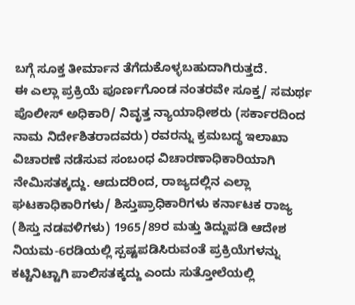ಬಗ್ಗೆ ಸೂಕ್ತ ತೀರ್ಮಾನ ತೆಗೆದುಕೊಳ್ಳಬಹುದಾಗಿರುತ್ತದೆ.
ಈ ಎಲ್ಲಾ ಪ್ರಕ್ರಿಯೆ ಪೂರ್ಣಗೊಂಡ ನಂತರವೇ ಸೂಕ್ತ/ ಸಮರ್ಥ ಪೊಲೀಸ್ ಅಧಿಕಾರಿ/ ನಿವೃತ್ತ ನ್ಯಾಯಾಧೀಶರು (ಸರ್ಕಾರದಿಂದ ನಾಮ ನಿರ್ದೇಶಿತರಾದವರು) ರವರನ್ನು ಕ್ರಮಬದ್ಧ ಇಲಾಖಾ ವಿಚಾರಣೆ ನಡೆಸುವ ಸಂಬಂಧ ವಿಚಾರಣಾಧಿಕಾರಿಯಾಗಿ ನೇಮಿಸತಕ್ಕದ್ದು. ಆದುದರಿಂದ, ರಾಜ್ಯದಲ್ಲಿನ ಎಲ್ಲಾ ಘಟಕಾಧಿಕಾರಿಗಳು/ ಶಿಸ್ತುಪ್ರಾಧಿಕಾರಿಗಳು ಕರ್ನಾಟಕ ರಾಜ್ಯ (ಶಿಸ್ತು ನಡವಳಿಗಳು) 1965/89ರ ಮತ್ತು ತಿದ್ದುಪಡಿ ಆದೇಶ ನಿಯಮ-6ರಡಿಯಲ್ಲಿ ಸ್ಪಷ್ಟಪಡಿಸಿರುವಂತೆ ಪ್ರಕ್ರಿಯೆಗಳನ್ನು ಕಟ್ಟಿನಿಟ್ಟಾಗಿ ಪಾಲಿಸತಕ್ಕದ್ದು ಎಂದು ಸುತ್ತೋಲೆಯಲ್ಲಿ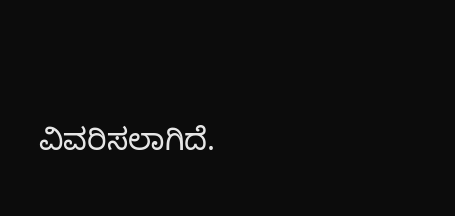ವಿವರಿಸಲಾಗಿದೆ.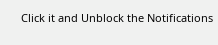Click it and Unblock the Notifications